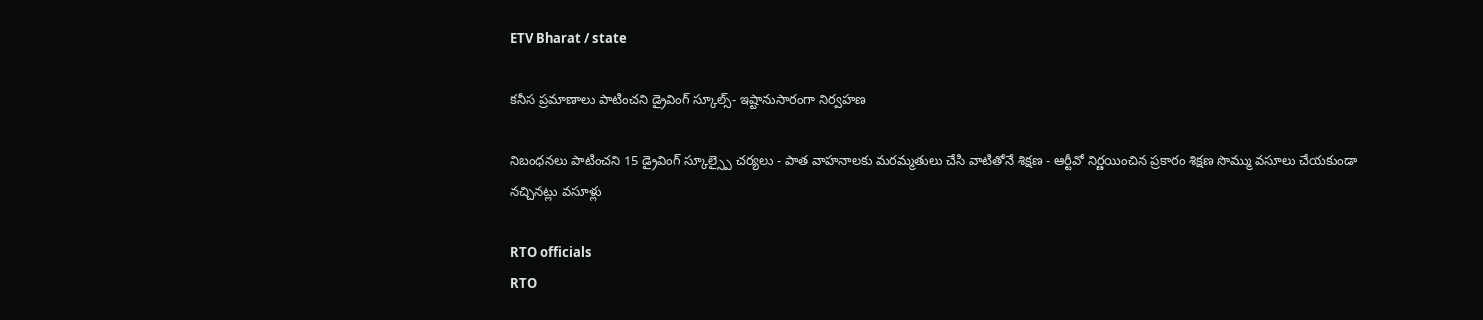ETV Bharat / state

కనీస ప్రమాణాలు పాటించని డ్రైవింగ్‌ స్కూల్స్‌- ఇష్టానుసారంగా నిర్వహణ

నిబంధనలు పాటించని 15 డ్రైవింగ్ స్కూల్స్పై చర్యలు - పాత వాహనాలకు మరమ్మతులు చేసి వాటితోనే శిక్షణ - ఆర్టీవో నిర్ణయించిన ప్రకారం శిక్షణ సొమ్ము వసూలు చేయకుండా నచ్చినట్లు వసూళ్లు

RTO officials
RTO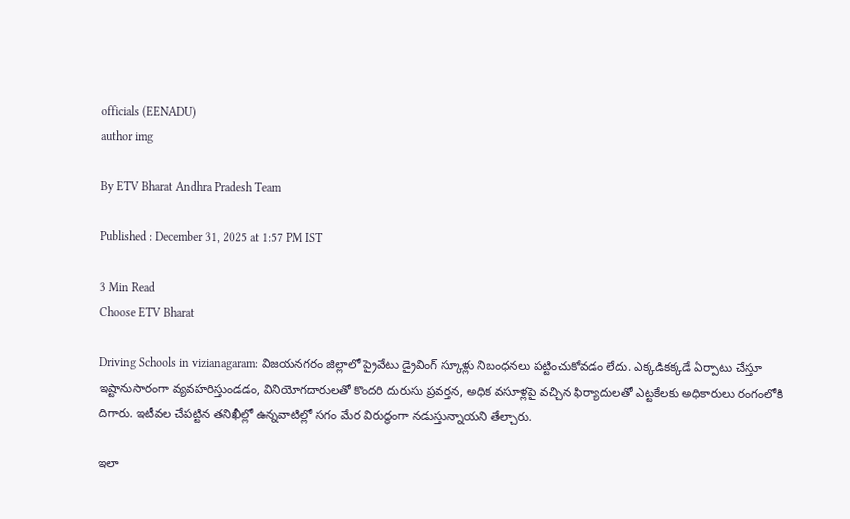officials (EENADU)
author img

By ETV Bharat Andhra Pradesh Team

Published : December 31, 2025 at 1:57 PM IST

3 Min Read
Choose ETV Bharat

Driving Schools in vizianagaram: విజయనగరం జిల్లాలో ప్రైవేటు డ్రైవింగ్‌ స్కూళ్లు నిబంధనలు పట్టించుకోవడం లేదు. ఎక్కడికక్కడే ఏర్పాటు చేస్తూ ఇష్టానుసారంగా వ్యవహరిస్తుండడం, వినియోగదారులతో కొందరి దురుసు ప్రవర్తన, అధిక వసూళ్లపై వచ్చిన ఫిర్యాదులతో ఎట్టకేలకు అధికారులు రంగంలోకి దిగారు. ఇటీవల చేపట్టిన తనిఖీల్లో ఉన్నవాటిల్లో సగం మేర విరుద్ధంగా నడుస్తున్నాయని తేల్చారు.

ఇలా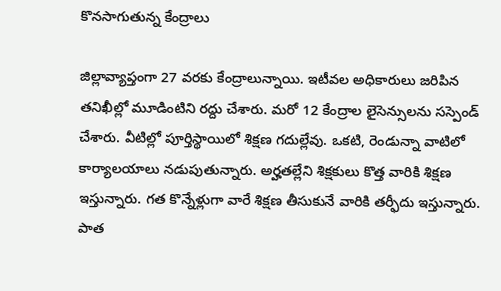కొనసాగుతున్న కేంద్రాలు

జిల్లావ్యాప్తంగా 27 వరకు కేంద్రాలున్నాయి. ఇటీవల అధికారులు జరిపిన తనిఖీల్లో మూడింటిని రద్దు చేశారు. మరో 12 కేంద్రాల లైసెన్సులను సస్పెండ్‌ చేశారు. వీటిల్లో పూర్తిస్థాయిలో శిక్షణ గదుల్లేవు. ఒకటి, రెండున్నా వాటిలో కార్యాలయాలు నడుపుతున్నారు. అర్హతల్లేని శిక్షకులు కొత్త వారికి శిక్షణ ఇస్తున్నారు. గత కొన్నేళ్లుగా వారే శిక్షణ తీసుకునే వారికి తర్ఫీదు ఇస్తున్నారు. పాత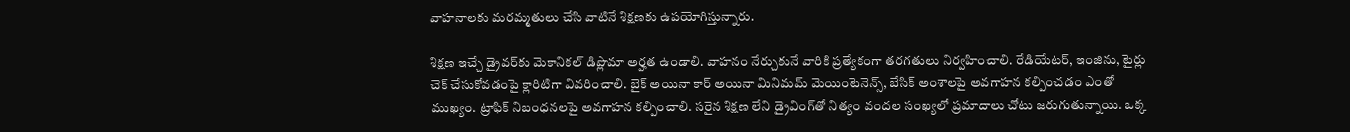వాహనాలకు మరమ్మతులు చేసి వాటినే శిక్షణకు ఉపయోగిస్తున్నారు.

శిక్షణ ఇచ్చే డ్రైవర్‌కు మెకానికల్‌ డిప్లొమా అర్హత ఉండాలి. వాహనం నేర్చుకునే వారికి ప్రత్యేకంగా తరగతులు నిర్వహించాలి. రేడియేటర్‌, ఇంజిను, టైర్లు చెక్‌ చేసుకోవడంపై క్లారిటిగా వివరించాలి. బైక్ అయినా కార్ అయినా మినిమమ్ మెయింటెనెన్స్, బేసిక్ అంశాలపై అవగాహన కల్పించడం ఎంతో ముఖ్యం. ట్రాఫిక్‌ నిబంధనలపై అవగాహన కల్పించాలి. సరైన శిక్షణ లేని డ్రైవింగ్‌తో నిత్యం వందల సంఖ్యలో ప్రమాదాలు చోటు జరుగుతున్నాయి. ఒక్క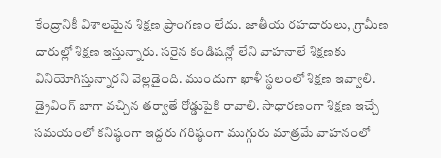కేంద్రానికీ విశాలమైన శిక్షణ ప్రాంగణం లేదు. జాతీయ రహదారులు, గ్రామీణ దారుల్లో శిక్షణ ఇస్తున్నారు. సరైన కండిషన్లో లేని వాహనాలే శిక్షణకు వినియోగిస్తున్నారని వెల్లడైంది. ముందుగా ఖాళీ స్థలంలో శిక్షణ ఇవ్వాలి. డ్రైవింగ్‌ బాగా వచ్చిన తర్వాతే రోడ్డుపైకి రావాలి. సాధారణంగా శిక్షణ ఇచ్చే సమయంలో కనిష్ఠంగా ఇద్దరు గరిష్ఠంగా ముగ్గురు మాత్రమే వాహనంలో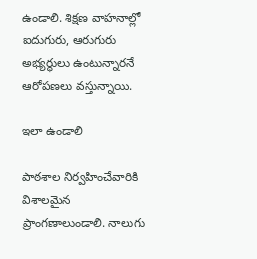ఉండాలి. శిక్షణ వాహనాల్లో ఐదుగురు, ఆరుగురు అభ్యర్థులు ఉంటున్నారనే ఆరోపణలు వస్తున్నాయి.

ఇలా ఉండాలి

పాఠశాల నిర్వహించేవారికి విశాలమైన ప్రాంగణాలుండాలి. నాలుగు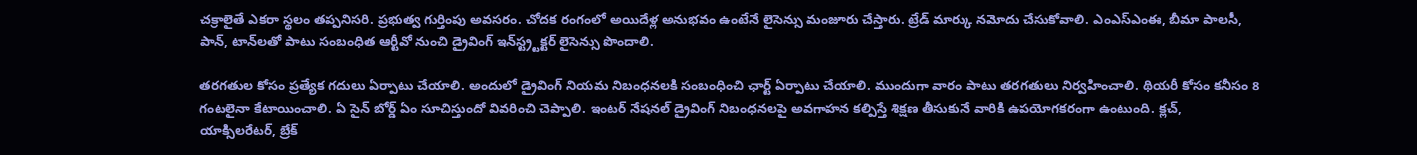చక్రాలైతే ఎకరా స్థలం తప్పనిసరి. ప్రభుత్వ గుర్తింపు అవసరం. చోదక రంగంలో అయిదేళ్ల అనుభవం ఉంటేనే లైసెన్సు మంజూరు చేస్తారు. ట్రేడ్‌ మార్కు నమోదు చేసుకోవాలి. ఎంఎస్‌ఎంఈ, బీమా పాలసీ, పాన్, టాన్‌లతో పాటు సంబంధిత ఆర్టీవో నుంచి డ్రైవింగ్‌ ఇన్‌స్ట్ర్టక్టర్‌ లైసెన్సు పొందాలి.

తరగతుల కోసం ప్రత్యేక గదులు ఏర్పాటు చేయాలి. అందులో డ్రైవింగ్ నియమ నిబంధనలకి సంబంధించి ఛార్ట్ ఏర్పాటు చేయాలి. ముందుగా వారం పాటు తరగతులు నిర్వహించాలి. థియరీ కోసం కనీసం 8 గంటలైనా కేటాయించాలి. ఏ సైన్ బోర్డ్ ఏం సూచిస్తుందో వివరించి చెప్పాలి. ఇంటర్ నేషనల్ డ్రైవింగ్ నిబంధనలపై అవగాహన కల్పిస్తే శిక్షణ తీసుకునే వారికి ఉపయోగకరంగా ఉంటుంది. క్లచ్, యాక్సిలరేటర్‌, బ్రేక్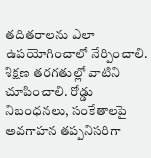తదితరాలను ఎలా ఉపయోగించాలో నేర్పించాలి. శిక్షణ తరగతుల్లో వాటిని చూపించాలి. రోడ్డు నిబంధనలు, సంకేతాలపై అవగాహన తప్పనిసరిగా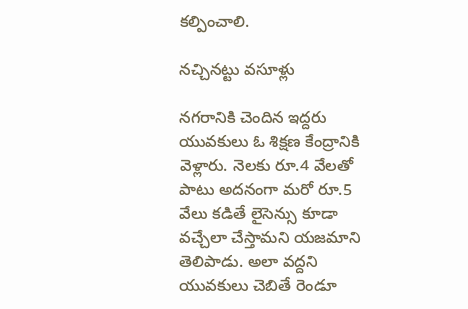కల్పించాలి.

నచ్చినట్టు వసూళ్లు

నగరానికి చెందిన ఇద్దరు యువకులు ఓ శిక్షణ కేంద్రానికి వెళ్లారు. నెలకు రూ.4 వేలతో పాటు అదనంగా మరో రూ.5 వేలు కడితే లైసెన్సు కూడా వచ్చేలా చేస్తామని యజమాని తెలిపాడు. అలా వద్దని యువకులు చెబితే రెండూ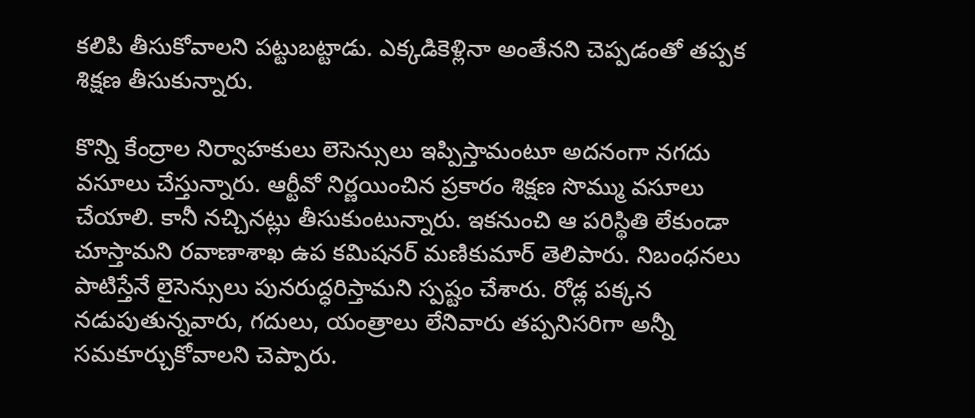కలిపి తీసుకోవాలని పట్టుబట్టాడు. ఎక్కడికెళ్లినా అంతేనని చెప్పడంతో తప్పక శిక్షణ తీసుకున్నారు.

కొన్ని కేంద్రాల నిర్వాహకులు లెసెన్సులు ఇప్పిస్తామంటూ అదనంగా నగదు వసూలు చేస్తున్నారు. ఆర్టీవో నిర్ణయించిన ప్రకారం శిక్షణ సొమ్ము వసూలు చేయాలి. కానీ నచ్చినట్లు తీసుకుంటున్నారు. ఇకనుంచి ఆ పరిస్థితి లేకుండా చూస్తామని రవాణాశాఖ ఉప కమిషనర్‌ మణికుమార్‌ తెలిపారు. నిబంధనలు పాటిస్తేనే లైసెన్సులు పునరుద్ధరిస్తామని స్పష్టం చేశారు. రోడ్ల పక్కన నడుపుతున్నవారు, గదులు, యంత్రాలు లేనివారు తప్పనిసరిగా అన్నీ సమకూర్చుకోవాలని చెప్పారు.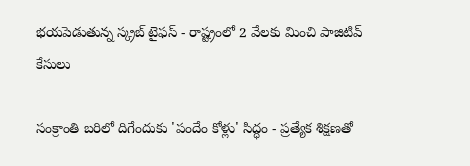భయపెడుతున్న స్క్రబ్‌ టైఫస్‌ - రాష్ట్రంలో 2 వేలకు మించి పాజిటివ్‌ కేసులు

సంక్రాంతి బరిలో దిగేందుకు 'పందేం కోళ్లు' సిద్ధం - ప్రత్యేక శిక్షణతో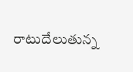రాటుదేలుతున్న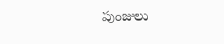పుంజులు